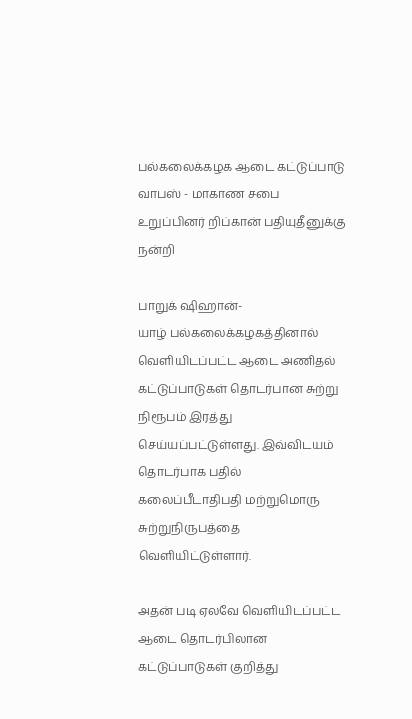பல்கலைக்கழக ஆடை கட்டுப்பாடு வாபஸ் - மாகாண சபை உறுப்பினர் றிப்கான் பதியுதீனுக்கு நன்றி

பாறுக் ஷிஹான்-
யாழ் பல்கலைக்கழகத்தினால் வெளியிடப்பட்ட ஆடை அணிதல் கட்டுப்பாடுகள் தொடர்பான சுற்று நிரூபம் இரத்து செய்யப்பட்டுள்ளது. இவ்விடயம் தொடர்பாக பதில் கலைப்பீடாதிபதி மற்றுமொரு சுற்றுநிருபத்தை வெளியிட்டுள்ளார்.

அதன் படி ஏலவே வெளியிடப்பட்ட ஆடை தொடர்பிலான கட்டுப்பாடுகள் குறித்து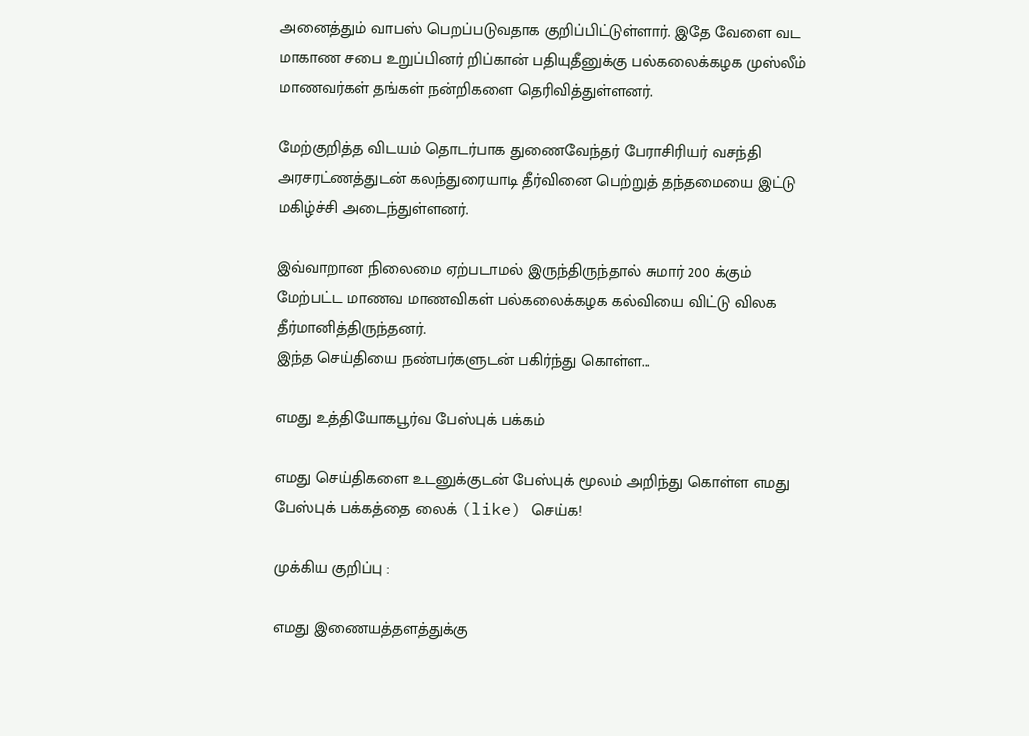அனைத்தும் வாபஸ் பெறப்படுவதாக குறிப்பிட்டுள்ளார். இதே வேளை வட மாகாண சபை உறுப்பினர் றிப்கான் பதியுதீனுக்கு பல்கலைக்கழக முஸ்லீம் மாணவர்கள் தங்கள் நன்றிகளை தெரிவித்துள்ளனர்.

மேற்குறித்த விடயம் தொடர்பாக துணைவேந்தர் பேராசிரியர் வசந்தி அரசரட்ணத்துடன் கலந்துரையாடி தீர்வினை பெற்றுத் தந்தமையை இட்டு மகிழ்ச்சி அடைந்துள்ளனர்.

இவ்வாறான நிலைமை ஏற்படாமல் இருந்திருந்தால் சுமார் 200 க்கும் மேற்பட்ட மாணவ மாணவிகள் பல்கலைக்கழக கல்வியை விட்டு விலக தீர்மானித்திருந்தனர்.
இந்த செய்தியை நண்பர்களுடன் பகிர்ந்து கொள்ள...

எமது உத்தியோகபூர்வ பேஸ்புக் பக்கம்

எமது செய்திகளை உடனுக்குடன் பேஸ்புக் மூலம் அறிந்து கொள்ள எமது பேஸ்புக் பக்கத்தை லைக் (like) செய்க!

முக்கிய குறிப்பு :

எமது இணையத்தளத்துக்கு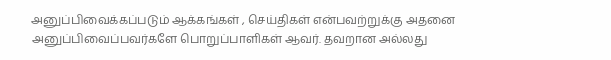அனுப்பிவைக்கப்படும் ஆக்கங்கள் , செய்திகள் என்பவற்றுக்கு அதனை அனுப்பிவைப்பவர்களே பொறுப்பாளிகள் ஆவர். தவறான அல்லது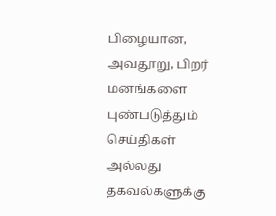பிழையான, அவதூறு, பிறர் மனங்களை புண்படுத்தும் செய்திகள் அல்லது தகவல்களுக்கு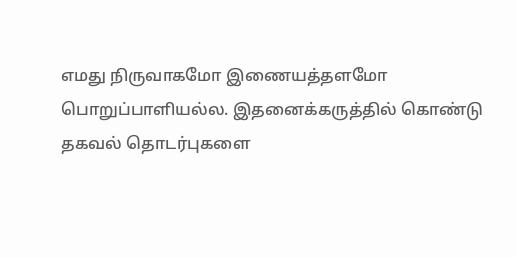எமது நிருவாகமோ இணையத்தளமோ பொறுப்பாளியல்ல. இதனைக்கருத்தில் கொண்டு தகவல் தொடர்புகளை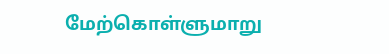மேற்கொள்ளுமாறு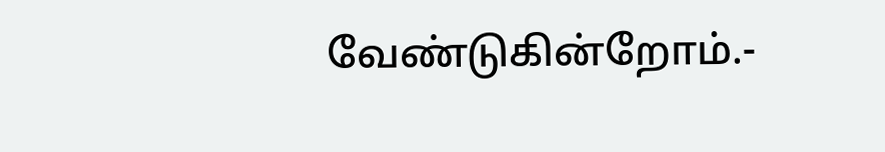வேண்டுகின்றோம்.-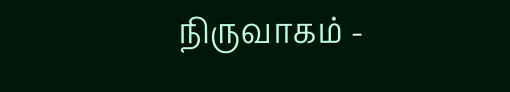நிருவாகம் -